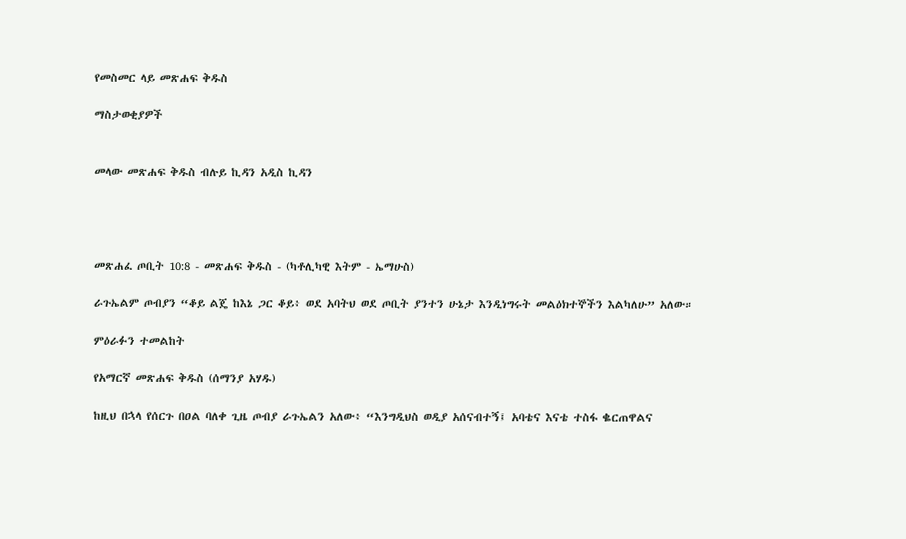የመስመር ላይ መጽሐፍ ቅዱስ

ማስታወቂያዎች


መላው መጽሐፍ ቅዱስ ብሉይ ኪዳን አዲስ ኪዳን




መጽሐፈ ጦቢት 10:8 - መጽሐፍ ቅዱስ - (ካቶሊካዊ እትም - ኤማሁስ)

ራጉኤልም ጦብያን “ቆይ ልጄ ከእኔ ጋር ቆይ፥ ወደ አባትህ ወደ ጦቢት ያንተን ሁኔታ እንዲነግሩት መልዕክተኞችን እልካለሁ” አለው።

ምዕራፉን ተመልከት

የአማርኛ መጽሐፍ ቅዱስ (ሰማንያ አሃዱ)

ከዚህ በኋላ የሰርጉ በዐል ባለቀ ጊዜ ጦብያ ራጉኤልን አለው፥ “እንግዲህስ ወዲያ አሰናብተኝ፤ አባቴና እናቴ ተስፋ ቈርጠዋልና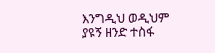እንግዲህ ወዲህም ያዩኝ ዘንድ ተስፋ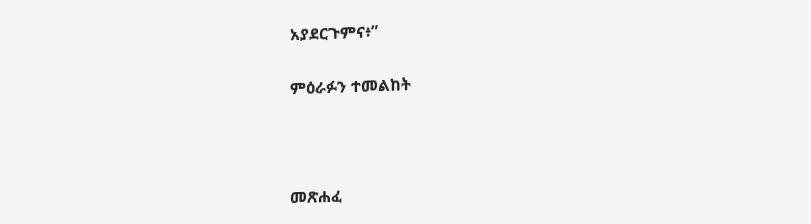አያደርጉምና፥”

ምዕራፉን ተመልከት



መጽሐፈ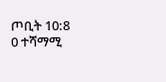ጦቢት 10:8
0 ተሻማሚ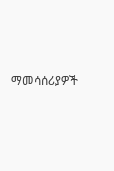ማመሳሰሪያዎች